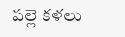పల్లె కళలు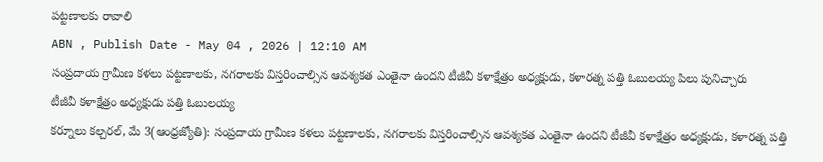పట్టణాలకు రావాలి
ABN , Publish Date - May 04 , 2026 | 12:10 AM
సంప్రదాయ గ్రామీణ కళలు పట్టణాలకు, నగరాలకు విస్తరించాల్సిన ఆవశ్యకత ఎంతైనా ఉందని టీజీవీ కళాక్షేత్రం అధ్యక్షుడు, కళారత్న పత్తి ఓబులయ్య పిలు పునిచ్చారు
టీజీవీ కళాక్షేత్రం అధ్యక్షుడు పత్తి ఓబులయ్య
కర్నూలు కల్చరల్, మే 3(ఆంధ్రజ్యోతి): సంప్రదాయ గ్రామీణ కళలు పట్టణాలకు, నగరాలకు విస్తరించాల్సిన ఆవశ్యకత ఎంతైనా ఉందని టీజీవీ కళాక్షేత్రం అధ్యక్షుడు, కళారత్న పత్తి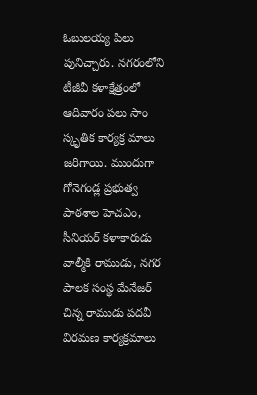ఓబులయ్య పిలు పునిచ్చారు. నగరంలోని టీజీవీ కళాక్షేత్రంలో ఆదివారం పలు సాం స్కృతిక కార్యక్ర మాలు జరిగాయి. ముందుగా గోనెగండ్ల ప్రభుత్వ పాఠశాల హెచఎం, సీనియర్ కళాకారుడు వాల్మీకి రాముడు, నగర పాలక సంస్థ మేనేజర్ చిన్న రాముడు పదవీ విరమణ కార్యక్రమాలు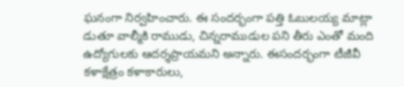ఘనంగా నిర్వహించారు. ఈ సందర్భంగా పత్తి ఓబులయ్య మాట్లా డుతూ వాల్మీకి రాముడు, చిన్నరాముడుల పని తీరు ఎంతో మంది ఉద్యోగులకు ఆదర్శప్రాయమని అన్నారు. ఈసందర్భంగా టీజీవీ కళాక్షేత్రం కళాకారులు,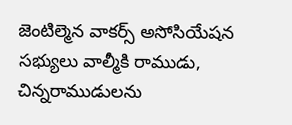జెంటిల్మెన వాకర్స్ అసోసియేషన సభ్యులు వాల్మీకి రాముడు, చిన్నరాముడులను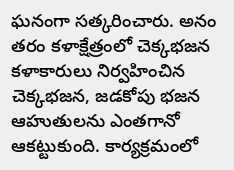ఘనంగా సత్కరించారు. అనం తరం కళాక్షేత్రంలో చెక్కభజన కళాకారులు నిర్వహించిన చెక్కభజన, జడకోపు భజన ఆహుతులను ఎంతగానో ఆకట్టుకుంది. కార్యక్రమంలో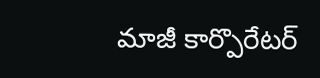మాజీ కార్పొరేటర్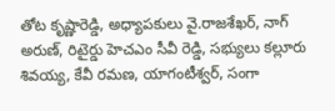తోట కృష్ణారెడ్డి, అధ్యాపకులు వై.రాజశేఖర్, నాగ్ అరుణ్, రిటైర్డు హెచఎం సీవీ రెడ్డి, సభ్యులు కల్లూరు శివయ్య, కేవీ రమణ, యాగంటీశ్వర్, సంగా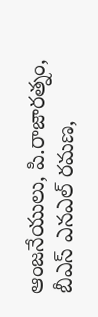ఆంజనేయులు, పి.రాజారత్నం, బీఎస్ ఎనఎల్ రమణ,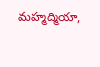మహ్మద్మియా,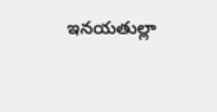ఇనయతుల్లా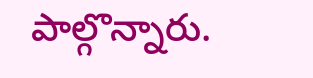పాల్గొన్నారు.